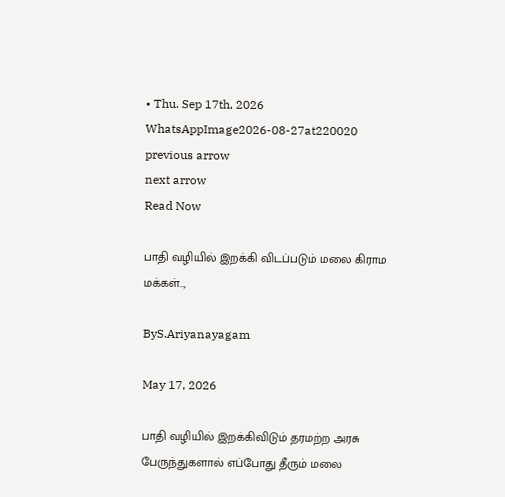• Thu. Sep 17th, 2026
WhatsAppImage2026-08-27at220020
previous arrow
next arrow
Read Now

பாதி வழியில் இறக்கி விடப்படும் மலை கிராம மக்கள்..,

ByS.Ariyanayagam

May 17, 2026

பாதி வழியில் இறக்கிவிடும் தரமற்ற அரசு பேருந்துகளால் எப்போது தீரும் மலை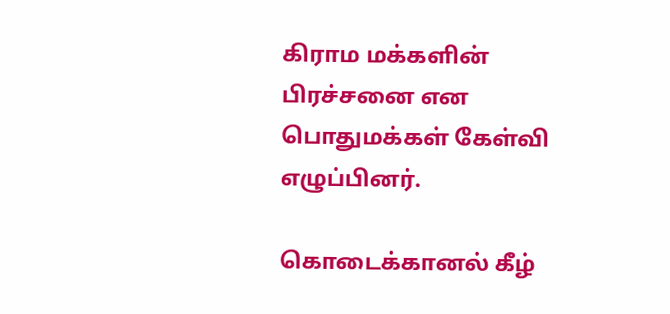கிராம மக்களின் பிரச்சனை என பொதுமக்கள் கேள்வி எழுப்பினர்.

கொடைக்கானல் கீழ்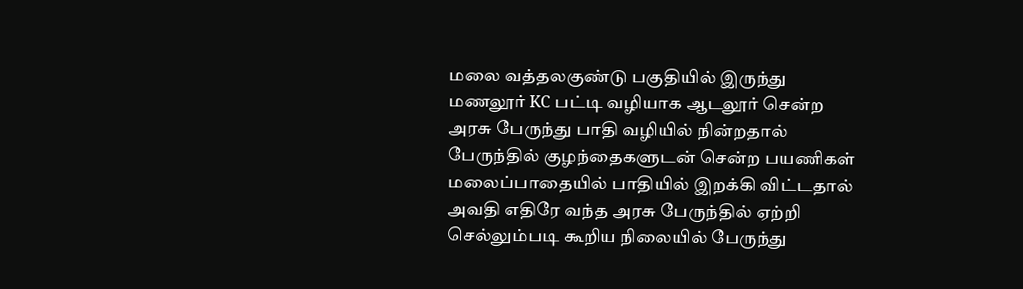மலை வத்தலகுண்டு பகுதியில் இருந்து மணலூர் KC பட்டி வழியாக ஆடலூர் சென்ற அரசு பேருந்து பாதி வழியில் நின்றதால் பேருந்தில் குழந்தைகளுடன் சென்ற பயணிகள் மலைப்பாதையில் பாதியில் இறக்கி விட்டதால் அவதி எதிரே வந்த அரசு பேருந்தில் ஏற்றி செல்லும்படி கூறிய நிலையில் பேருந்து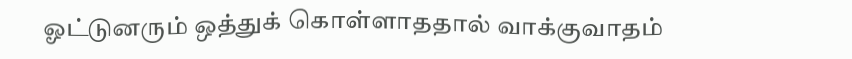ஓட்டுனரும் ஒத்துக் கொள்ளாததால் வாக்குவாதம்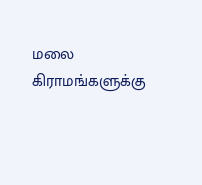மலை கிராமங்களுக்கு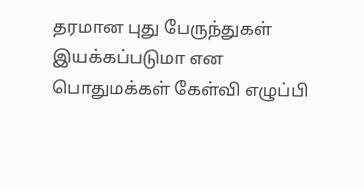தரமான புது பேருந்துகள் இயக்கப்படுமா என பொதுமக்கள் கேள்வி எழுப்பி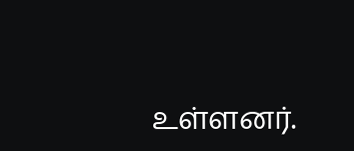உள்ளனர்.